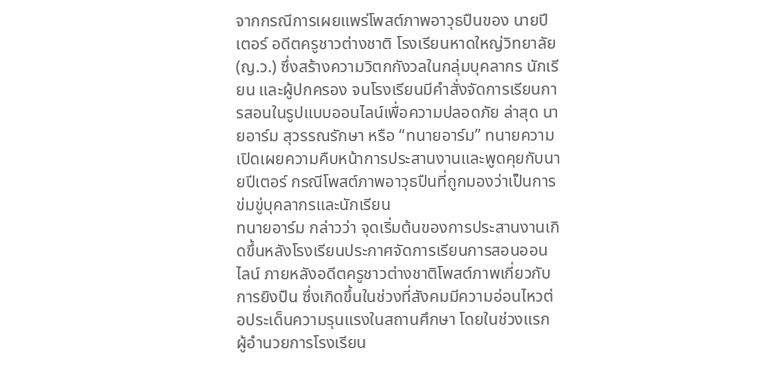จากกรณีการเผยแพร่โพสต์ภาพอาวุธปืนของ นายปีเตอร์ อดีตครูชาวต่างชาติ โรงเรียนหาดใหญ่วิทยาลัย (ญ.ว.) ซึ่งสร้างความวิตกกังวลในกลุ่มบุคลากร นักเรียน และผู้ปกครอง จนโรงเรียนมีคำสั่งจัดการเรียนการสอนในรูปแบบออนไลน์เพื่อความปลอดภัย ล่าสุด นายอาร์ม สุวรรณรักษา หรือ “ทนายอาร์ม” ทนายความ เปิดเผยความคืบหน้าการประสานงานและพูดคุยกับนายปีเตอร์ กรณีโพสต์ภาพอาวุธปืนที่ถูกมองว่าเป็นการข่มขู่บุคลากรและนักเรียน
ทนายอาร์ม กล่าวว่า จุดเริ่มต้นของการประสานงานเกิดขึ้นหลังโรงเรียนประกาศจัดการเรียนการสอนออนไลน์ ภายหลังอดีตครูชาวต่างชาติโพสต์ภาพเกี่ยวกับการยิงปืน ซึ่งเกิดขึ้นในช่วงที่สังคมมีความอ่อนไหวต่อประเด็นความรุนแรงในสถานศึกษา โดยในช่วงแรก ผู้อำนวยการโรงเรียน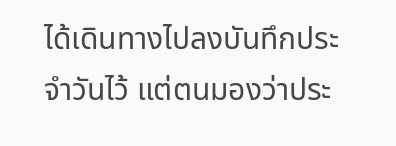ได้เดินทางไปลงบันทึกประจำวันไว้ แต่ตนมองว่าประ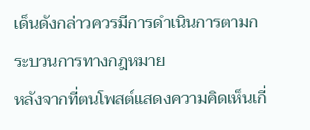เด็นดังกล่าวควรมีการดำเนินการตามกระบวนการทางกฎหมาย
หลังจากที่ตนโพสต์แสดงความคิดเห็นเกี่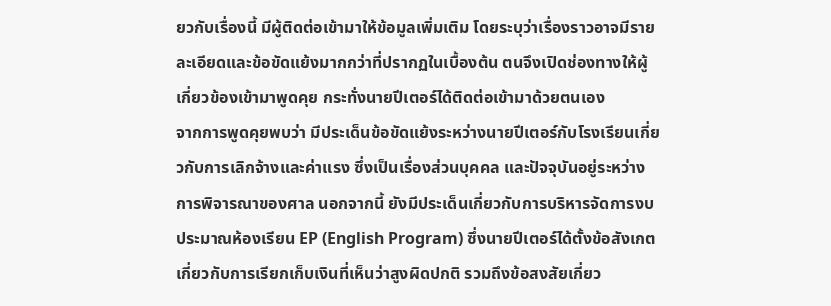ยวกับเรื่องนี้ มีผู้ติดต่อเข้ามาให้ข้อมูลเพิ่มเติม โดยระบุว่าเรื่องราวอาจมีรายละเอียดและข้อขัดแย้งมากกว่าที่ปรากฏในเบื้องต้น ตนจึงเปิดช่องทางให้ผู้เกี่ยวข้องเข้ามาพูดคุย กระทั่งนายปีเตอร์ได้ติดต่อเข้ามาด้วยตนเอง
จากการพูดคุยพบว่า มีประเด็นข้อขัดแย้งระหว่างนายปีเตอร์กับโรงเรียนเกี่ยวกับการเลิกจ้างและค่าแรง ซึ่งเป็นเรื่องส่วนบุคคล และปัจจุบันอยู่ระหว่างการพิจารณาของศาล นอกจากนี้ ยังมีประเด็นเกี่ยวกับการบริหารจัดการงบประมาณห้องเรียน EP (English Program) ซึ่งนายปีเตอร์ได้ตั้งข้อสังเกตเกี่ยวกับการเรียกเก็บเงินที่เห็นว่าสูงผิดปกติ รวมถึงข้อสงสัยเกี่ยว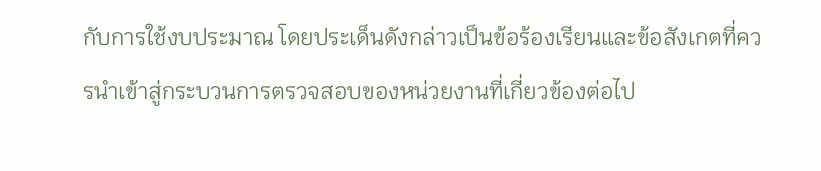กับการใช้งบประมาณ โดยประเด็นดังกล่าวเป็นข้อร้องเรียนและข้อสังเกตที่ควรนำเข้าสู่กระบวนการตรวจสอบของหน่วยงานที่เกี่ยวข้องต่อไป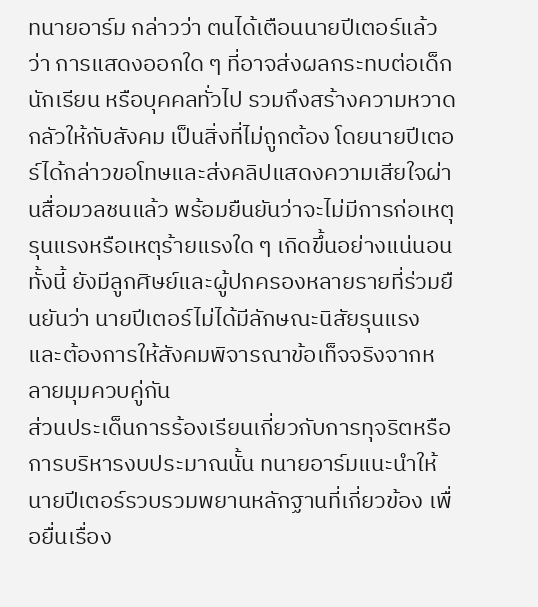ทนายอาร์ม กล่าวว่า ตนได้เตือนนายปีเตอร์แล้วว่า การแสดงออกใด ๆ ที่อาจส่งผลกระทบต่อเด็ก นักเรียน หรือบุคคลทั่วไป รวมถึงสร้างความหวาดกลัวให้กับสังคม เป็นสิ่งที่ไม่ถูกต้อง โดยนายปีเตอร์ได้กล่าวขอโทษและส่งคลิปแสดงความเสียใจผ่านสื่อมวลชนแล้ว พร้อมยืนยันว่าจะไม่มีการก่อเหตุรุนแรงหรือเหตุร้ายแรงใด ๆ เกิดขึ้นอย่างแน่นอน
ทั้งนี้ ยังมีลูกศิษย์และผู้ปกครองหลายรายที่ร่วมยืนยันว่า นายปีเตอร์ไม่ได้มีลักษณะนิสัยรุนแรง และต้องการให้สังคมพิจารณาข้อเท็จจริงจากหลายมุมควบคู่กัน
ส่วนประเด็นการร้องเรียนเกี่ยวกับการทุจริตหรือการบริหารงบประมาณนั้น ทนายอาร์มแนะนำให้นายปีเตอร์รวบรวมพยานหลักฐานที่เกี่ยวข้อง เพื่อยื่นเรื่อง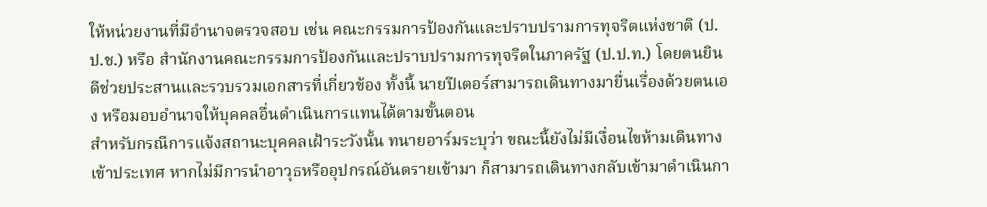ให้หน่วยงานที่มีอำนาจตรวจสอบ เช่น คณะกรรมการป้องกันและปราบปรามการทุจริตแห่งชาติ (ป.ป.ช.) หรือ สำนักงานคณะกรรมการป้องกันและปราบปรามการทุจริตในภาครัฐ (ป.ป.ท.) โดยตนยินดีช่วยประสานและรวบรวมเอกสารที่เกี่ยวข้อง ทั้งนี้ นายปีเตอร์สามารถเดินทางมายื่นเรื่องด้วยตนเอง หรือมอบอำนาจให้บุคคลอื่นดำเนินการแทนได้ตามขั้นตอน
สำหรับกรณีการแจ้งสถานะบุคคลเฝ้าระวังนั้น ทนายอาร์มระบุว่า ขณะนี้ยังไม่มีเงื่อนไขห้ามเดินทางเข้าประเทศ หากไม่มีการนำอาวุธหรืออุปกรณ์อันตรายเข้ามา ก็สามารถเดินทางกลับเข้ามาดำเนินกา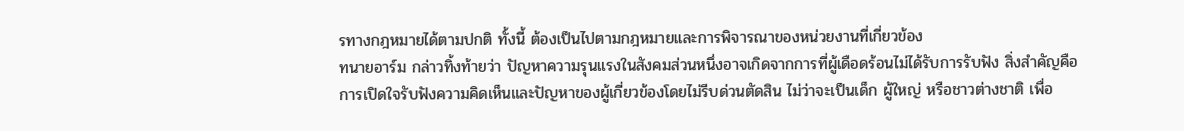รทางกฎหมายได้ตามปกติ ทั้งนี้ ต้องเป็นไปตามกฎหมายและการพิจารณาของหน่วยงานที่เกี่ยวข้อง
ทนายอาร์ม กล่าวทิ้งท้ายว่า ปัญหาความรุนแรงในสังคมส่วนหนึ่งอาจเกิดจากการที่ผู้เดือดร้อนไม่ได้รับการรับฟัง สิ่งสำคัญคือการเปิดใจรับฟังความคิดเห็นและปัญหาของผู้เกี่ยวข้องโดยไม่รีบด่วนตัดสิน ไม่ว่าจะเป็นเด็ก ผู้ใหญ่ หรือชาวต่างชาติ เพื่อ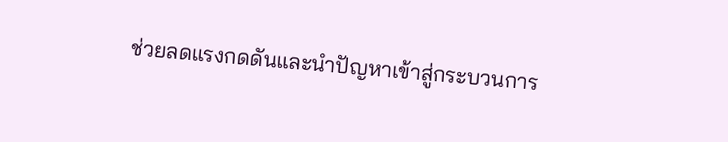ช่วยลดแรงกดดันและนำปัญหาเข้าสู่กระบวนการ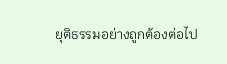ยุติธรรมอย่างถูกต้องต่อไป